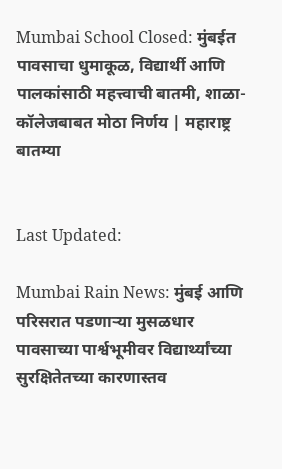Mumbai School Closed: मुंबईत पावसाचा धुमाकूळ, विद्यार्थी आणि पालकांसाठी महत्त्वाची बातमी, शाळा-कॉलेजबाबत मोठा निर्णय | महाराष्ट्र बातम्या


Last Updated:

Mumbai Rain News: मुंबई आणि परिसरात पडणाऱ्या मुसळधार पावसाच्या पार्श्वभूमीवर विद्यार्थ्यांच्या सुरक्षितेतच्या कारणास्तव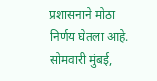प्रशासनाने मोठा निर्णय घेतला आहे. सोमवारी मुंबई,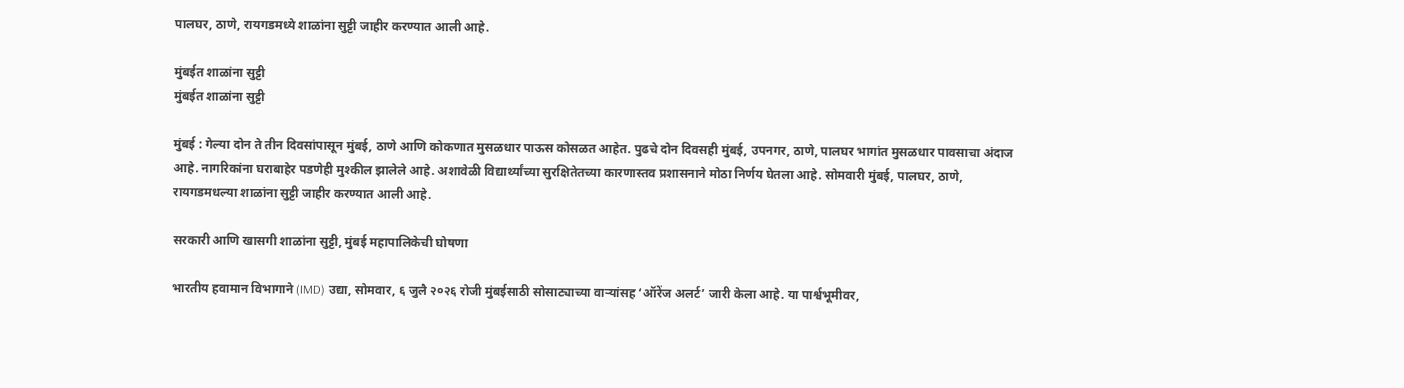पालघर, ठाणे, रायगडमध्ये शाळांना सुट्टी जाहीर करण्यात आली आहे.

मुंबईत शाळांना सुट्टी
मुंबईत शाळांना सुट्टी

मुंबई : गेल्या दोन ते तीन दिवसांपासून मुंबई, ठाणे आणि कोकणात मुसळधार पाऊस कोसळत आहेत. पुढचे दोन दिवसही मुंबई, उपनगर, ठाणे, पालघर भागांत मुसळधार पावसाचा अंदाज आहे. नागरिकांना घराबाहेर पडणेही मुश्कील झालेले आहे. अशावेळी विद्यार्थ्यांच्या सुरक्षितेतच्या कारणास्तव प्रशासनाने मोठा निर्णय घेतला आहे. सोमवारी मुंबई, पालघर, ठाणे, रायगडमधल्या शाळांना सुट्टी जाहीर करण्यात आली आहे.

सरकारी आणि खासगी शाळांना सुट्टी, मुंबई महापालिकेची घोषणा

भारतीय हवामान विभागाने (IMD) उद्या, सोमवार, ६ जुलै २०२६ रोजी मुंबईसाठी सोसाट्याच्या वाऱ्यांसह ‘ऑरेंज अलर्ट’ जारी केला आहे. या पार्श्वभूमीवर,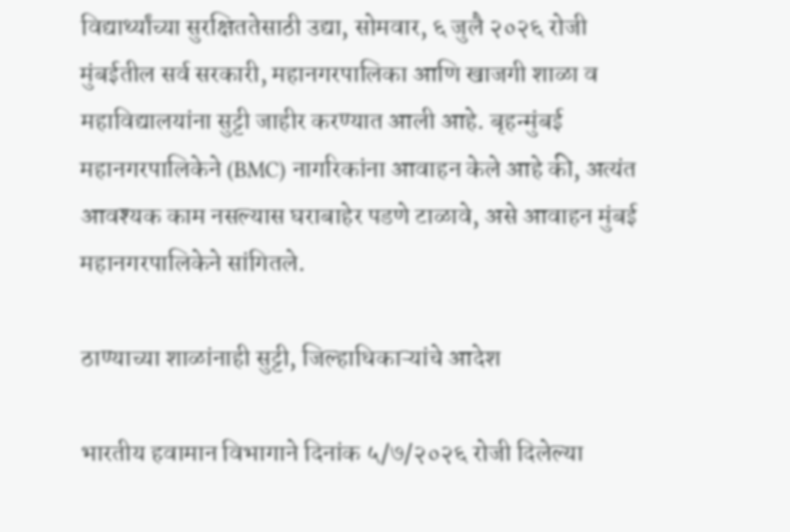विद्यार्थ्यांच्या सुरक्षिततेसाठी उद्या, सोमवार, ६ जुलै २०२६ रोजी मुंबईतील सर्व सरकारी, महानगरपालिका आणि खाजगी शाळा व महाविद्यालयांना सुट्टी जाहीर करण्यात आली आहे. बृहन्मुंबई महानगरपालिकेने (BMC) नागरिकांना आवाहन केले आहे की, अत्यंत आवश्यक काम नसल्यास घराबाहेर पडणे टाळावे, असे आवाहन मुंबई महानगरपालिकेने सांगितले.

ठाण्याच्या शाळांनाही सुट्टी, जिल्हाधिकाऱ्यांचे आदेश

भारतीय हवामान विभागाने दिनांक ५/७/२०२६ रोजी दिलेल्या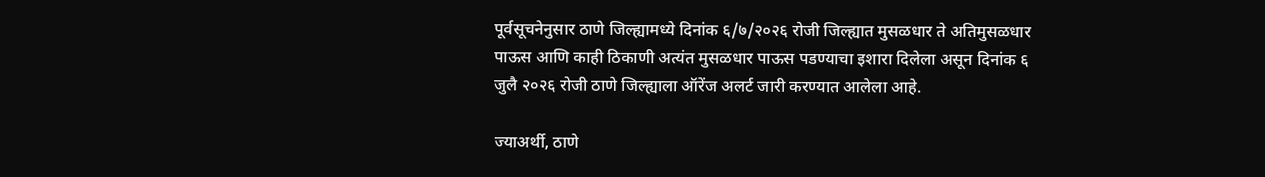पूर्वसूचनेनुसार ठाणे जिल्ह्यामध्ये दिनांक ६/७/२०२६ रोजी जिल्ह्यात मुसळधार ते अतिमुसळधार पाऊस आणि काही ठिकाणी अत्यंत मुसळधार पाऊस पडण्याचा इशारा दिलेला असून दिनांक ६ जुलै २०२६ रोजी ठाणे जिल्ह्याला ऑरेंज अलर्ट जारी करण्यात आलेला आहे.

ज्याअर्थी, ठाणे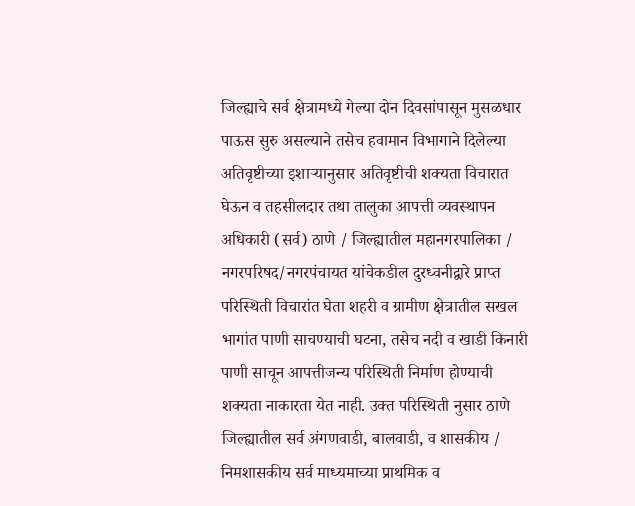जिल्ह्याचे सर्व क्षेत्रामध्ये गेल्या दोन दिवसांपासून मुसळधार पाऊस सुरु असल्याने तसेच हवामान विभागाने दिलेल्या अतिवृष्टीच्या इशाऱ्यानुसार अतिवृष्टीची शक्यता विचारात घेऊन व तहसीलदार तथा तालुका आपत्ती व्यवस्थापन अधिकारी (सर्व) ठाणे / जिल्ह्यातील महानगरपालिका / नगरपरिषद/नगरपंचायत यांचेकडील दुरध्वनीद्वारे प्राप्त परिस्थिती विचारांत घेता शहरी व ग्रामीण क्षेत्रातील सखल भागांत पाणी साचण्याची घटना, तसेच नदी व खाडी किनारी पाणी साचून आपत्तीजन्य परिस्थिती निर्माण होण्याची शक्यता नाकारता येत नाही. उक्त परिस्थिती नुसार ठाणे जिल्ह्यातील सर्व अंगणवाडी, बालवाडी, व शासकीय / निमशासकीय सर्व माध्यमाच्या प्राथमिक व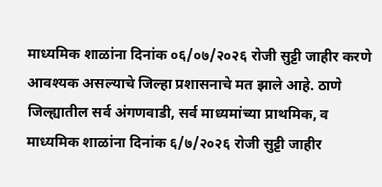माध्यमिक शाळांना दिनांक ०६/०७/२०२६ रोजी सुट्टी जाहीर करणे आवश्यक असल्याचे जिल्हा प्रशासनाचे मत झाले आहे. ठाणे जिल्ह्यातील सर्व अंगणवाडी, सर्व माध्यमांच्या प्राथमिक, व माध्यमिक शाळांना दिनांक ६/७/२०२६ रोजी सुट्टी जाहीर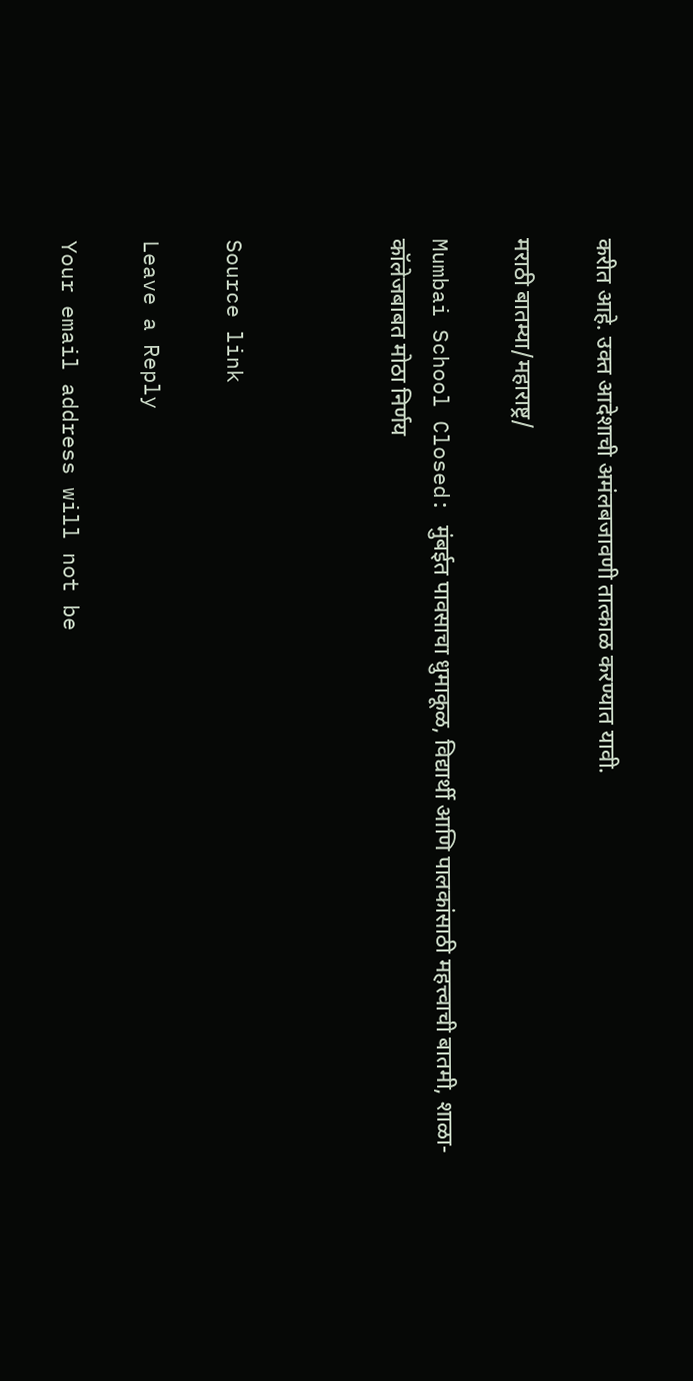करीत आहे. उक्त आदेशाची अमंलबजावणी तात्काळ करण्यात यावी.

मराठी बातम्या/महाराष्ट्र/

Mumbai School Closed: मुंबईत पावसाचा धुमाकूळ, विद्यार्थी आणि पालकांसाठी महत्त्वाची बातमी, शाळा-कॉलेजबाबत मोठा निर्णय



Source link

Leave a Reply

Your email address will not be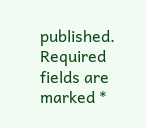published. Required fields are marked *